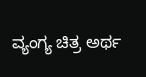ವ್ಯಂಗ್ಯ ಚಿತ್ರ ಅರ್ಥ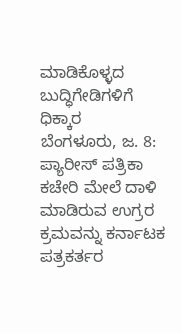ಮಾಡಿಕೊಳ್ಳದ ಬುದ್ಧಿಗೇಡಿಗಳಿಗೆ ಧಿಕ್ಕಾರ
ಬೆಂಗಳೂರು, ಜ. 8: ಪ್ಯಾರೀಸ್ ಪತ್ರಿಕಾ ಕಚೇರಿ ಮೇಲೆ ದಾಳಿ ಮಾಡಿರುವ ಉಗ್ರರ ಕ್ರಮವನ್ನು ಕರ್ನಾಟಕ ಪತ್ರಕರ್ತರ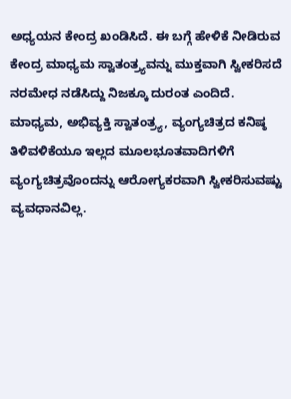ಅಧ್ಯಯನ ಕೇಂದ್ರ ಖಂಡಿಸಿದೆ. ಈ ಬಗ್ಗೆ ಹೇಳಿಕೆ ನೀಡಿರುವ ಕೇಂದ್ರ ಮಾಧ್ಯಮ ಸ್ವಾತಂತ್ರ್ಯವನ್ನು ಮುಕ್ತವಾಗಿ ಸ್ವೀಕರಿಸದೆ ನರಮೇಧ ನಡೆಸಿದ್ದು ನಿಜಕ್ಕೂ ದುರಂತ ಎಂದಿದೆ.
ಮಾಧ್ಯಮ, ಅಭಿವ್ಯಕ್ತಿ ಸ್ವಾತಂತ್ರ್ಯ, ವ್ಯಂಗ್ಯಚಿತ್ರದ ಕನಿಷ್ಠ ತಿಳಿವಳಿಕೆಯೂ ಇಲ್ಲದ ಮೂಲಭೂತವಾದಿಗಳಿಗೆ ವ್ಯಂಗ್ಯಚಿತ್ರವೊಂದನ್ನು ಆರೋಗ್ಯಕರವಾಗಿ ಸ್ವೀಕರಿಸುವಷ್ಟು ವ್ಯವಧಾನವಿಲ್ಲ.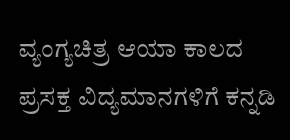ವ್ಯಂಗ್ಯಚಿತ್ರ ಆಯಾ ಕಾಲದ ಪ್ರಸಕ್ತ ವಿದ್ಯಮಾನಗಳಿಗೆ ಕನ್ನಡಿ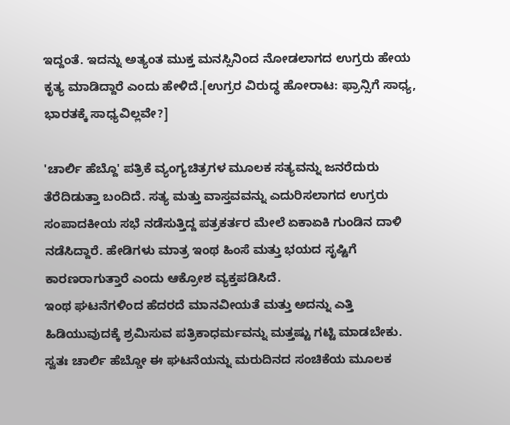ಇದ್ದಂತೆ. ಇದನ್ನು ಅತ್ಯಂತ ಮುಕ್ತ ಮನಸ್ಸಿನಿಂದ ನೋಡಲಾಗದ ಉಗ್ರರು ಹೇಯ ಕೃತ್ಯ ಮಾಡಿದ್ದಾರೆ ಎಂದು ಹೇಳಿದೆ.[ಉಗ್ರರ ವಿರುದ್ಧ ಹೋರಾಟ: ಫ್ರಾನ್ಸಿಗೆ ಸಾಧ್ಯ, ಭಾರತಕ್ಕೆ ಸಾಧ್ಯವಿಲ್ಲವೇ?]

'ಚಾರ್ಲಿ ಹೆಬ್ದೊ' ಪತ್ರಿಕೆ ವ್ಯಂಗ್ಯಚಿತ್ರಗಳ ಮೂಲಕ ಸತ್ಯವನ್ನು ಜನರೆದುರು ತೆರೆದಿಡುತ್ತಾ ಬಂದಿದೆ. ಸತ್ಯ ಮತ್ತು ವಾಸ್ತವವನ್ನು ಎದುರಿಸಲಾಗದ ಉಗ್ರರು ಸಂಪಾದಕೀಯ ಸಭೆ ನಡೆಸುತ್ತಿದ್ದ ಪತ್ರಕರ್ತರ ಮೇಲೆ ಏಕಾಏಕಿ ಗುಂಡಿನ ದಾಳಿ ನಡೆಸಿದ್ದಾರೆ. ಹೇಡಿಗಳು ಮಾತ್ರ ಇಂಥ ಹಿಂಸೆ ಮತ್ತು ಭಯದ ಸೃಷ್ಟಿಗೆ ಕಾರಣರಾಗುತ್ತಾರೆ ಎಂದು ಆಕ್ರೋಶ ವ್ಯಕ್ತಪಡಿಸಿದೆ.
ಇಂಥ ಘಟನೆಗಳಿಂದ ಹೆದರದೆ ಮಾನವೀಯತೆ ಮತ್ತು ಅದನ್ನು ಎತ್ತಿ ಹಿಡಿಯುವುದಕ್ಕೆ ಶ್ರಮಿಸುವ ಪತ್ರಿಕಾಧರ್ಮವನ್ನು ಮತ್ತಷ್ಟು ಗಟ್ಟಿ ಮಾಡಬೇಕು. ಸ್ವತಃ ಚಾರ್ಲಿ ಹೆಬ್ಡೋ ಈ ಘಟನೆಯನ್ನು ಮರುದಿನದ ಸಂಚಿಕೆಯ ಮೂಲಕ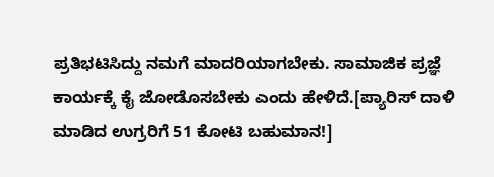ಪ್ರತಿಭಟಿಸಿದ್ದು ನಮಗೆ ಮಾದರಿಯಾಗಬೇಕು. ಸಾಮಾಜಿಕ ಪ್ರಜ್ಞೆ ಕಾರ್ಯಕ್ಕೆ ಕೈ ಜೋಡೊಸಬೇಕು ಎಂದು ಹೇಳಿದೆ.[ಪ್ಯಾರಿಸ್ ದಾಳಿ ಮಾಡಿದ ಉಗ್ರರಿಗೆ 51 ಕೋಟಿ ಬಹುಮಾನ!]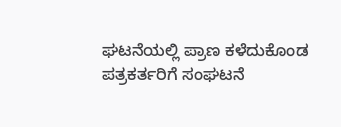ಘಟನೆಯಲ್ಲಿ ಪ್ರಾಣ ಕಳೆದುಕೊಂಡ ಪತ್ರಕರ್ತರಿಗೆ ಸಂಘಟನೆ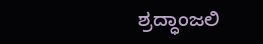ಶ್ರದ್ಧಾಂಜಲಿ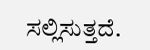ಸಲ್ಲಿಸುತ್ತದೆ.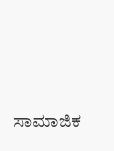ಸಾಮಾಜಿಕ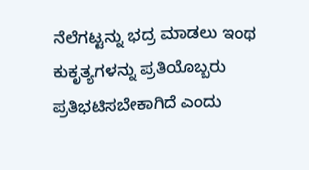ನೆಲೆಗಟ್ಟನ್ನು ಭದ್ರ ಮಾಡಲು ಇಂಥ ಕುಕೃತ್ಯಗಳನ್ನು ಪ್ರತಿಯೊಬ್ಬರು ಪ್ರತಿಭಟಿಸಬೇಕಾಗಿದೆ ಎಂದು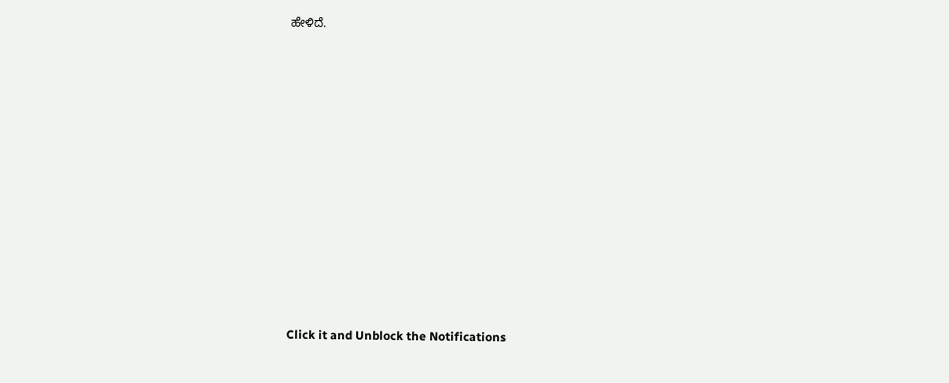ಹೇಳಿದೆ.












Click it and Unblock the Notifications